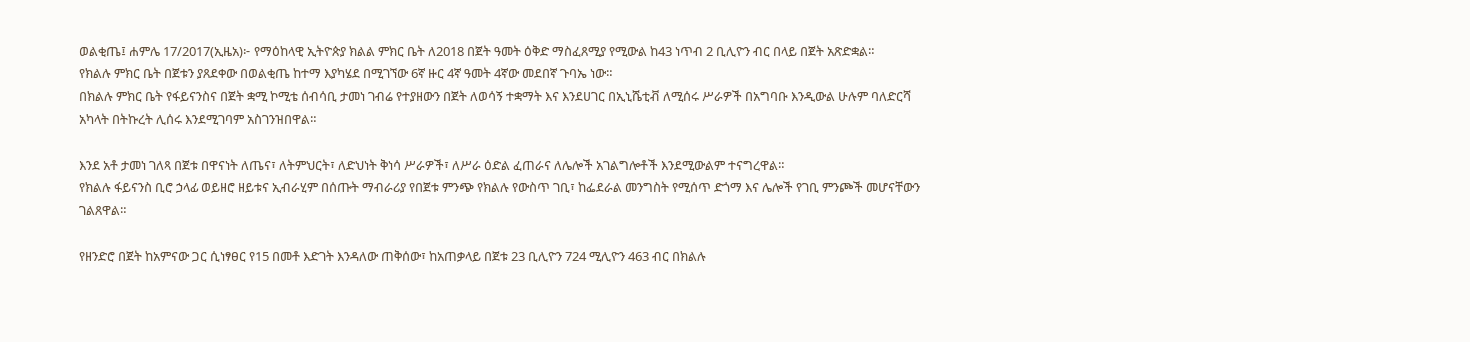ወልቂጤ፤ ሐምሌ 17/2017(ኢዜአ)፦ የማዕከላዊ ኢትዮጵያ ክልል ምክር ቤት ለ2018 በጀት ዓመት ዕቅድ ማስፈጸሚያ የሚውል ከ43 ነጥብ 2 ቢሊዮን ብር በላይ በጀት አጽድቋል።
የክልሉ ምክር ቤት በጀቱን ያጸደቀው በወልቂጤ ከተማ እያካሄደ በሚገኘው 6ኛ ዙር 4ኛ ዓመት 4ኛው መደበኛ ጉባኤ ነው።
በክልሉ ምክር ቤት የፋይናንስና በጀት ቋሚ ኮሚቴ ሰብሳቢ ታመነ ገብሬ የተያዘውን በጀት ለወሳኝ ተቋማት እና እንደሀገር በኢኒሼቲቭ ለሚሰሩ ሥራዎች በአግባቡ እንዲውል ሁሉም ባለድርሻ አካላት በትኩረት ሊሰሩ እንደሚገባም አስገንዝበዋል።

እንደ አቶ ታመነ ገለጻ በጀቱ በዋናነት ለጤና፣ ለትምህርት፣ ለድህነት ቅነሳ ሥራዎች፣ ለሥራ ዕድል ፈጠራና ለሌሎች አገልግሎቶች እንደሚውልም ተናግረዋል።
የክልሉ ፋይናንስ ቢሮ ኃላፊ ወይዘሮ ዘይቱና ኢብራሂም በሰጡት ማብራሪያ የበጀቱ ምንጭ የክልሉ የውስጥ ገቢ፣ ከፌደራል መንግስት የሚሰጥ ድጎማ እና ሌሎች የገቢ ምንጮች መሆናቸውን ገልጸዋል።

የዘንድሮ በጀት ከአምናው ጋር ሲነፃፀር የ15 በመቶ እድገት እንዳለው ጠቅሰው፣ ከአጠቃላይ በጀቱ 23 ቢሊዮን 724 ሚሊዮን 463 ብር በክልሉ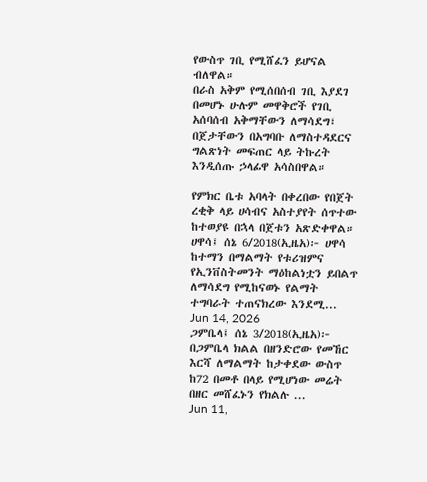የውስጥ ገቢ የሚሸፈን ይሆናል ብለዋል።
በራስ አቅም የሚሰበሰብ ገቢ እያደገ በመሆኑ ሁሉም መዋቅሮች የገቢ አሰባሰብ አቅማቸውን ለማሳደግ፣ በጀታቸውን በአግባቡ ለማስተዳደርና ግልጽነት መፍጠር ላይ ትኩረት እንዲሰጡ ኃላፊዋ አሳስበዋል።

የምክር ቤቱ አባላት በቀረበው የበጀት ረቂቅ ላይ ሀሳብና አስተያየት ሰጥተው ከተወያዩ በኋላ በጀቱን አጽድቀዋል።
ሀዋሳ፤ ሰኔ 6/2018(ኢዜአ)፦ ሀዋሳ ከተማን በማልማት የቱሪዝምና የኢንቨስትመንት ማዕከልነቷን ይበልጥ ለማሳደግ የሚከናወኑ የልማት ተግባራት ተጠናክረው እንደሚ...
Jun 14, 2026
ጋምቤላ፤ ሰኔ 3/2018(ኢዜአ)፦ በጋምቤላ ክልል በዘንድሮው የመኸር እርሻ ለማልማት ከታቀደው ውስጥ ከ72 በመቶ በላይ የሚሆነው መሬት በዘር መሸፈኑን የክልሉ ...
Jun 11,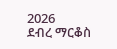2026
ደብረ ማርቆስ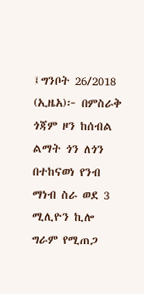፤ግንቦት 26/2018 (ኢዜአ)፦ በምስራቅ ጎጃም ዞን ከሰብል ልማት ጎን ለጎን በተከናወነ የንብ ማነብ ስራ ወደ 3 ሚሊዮን ኪሎ ግራም የሚጠጋ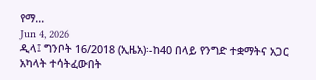የማ...
Jun 4, 2026
ዲላ፤ ግንቦት 16/2018 (ኢዜአ)፡-ከ40 በላይ የንግድ ተቋማትና አጋር አካላት ተሳትፈውበት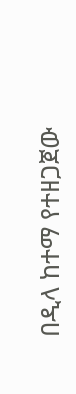በዲላ ከተማ የተዘጋጀው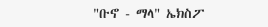"ቡኖ - ማላ" ኤክስፖ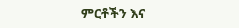ምርቶችን እና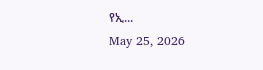የኢ...
May 25, 2026